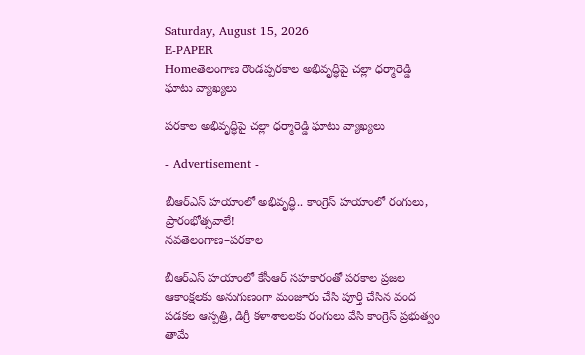Saturday, August 15, 2026
E-PAPER
Homeతెలంగాణ రౌండప్పరకాల అభివృద్ధిపై చల్లా ధర్మారెడ్డి ఘాటు వ్యాఖ్యలు

పరకాల అభివృద్ధిపై చల్లా ధర్మారెడ్డి ఘాటు వ్యాఖ్యలు

- Advertisement -

బీఆర్‌ఎస్‌ హయాంలో అభివృద్ధి.. కాంగ్రెస్‌ హయాంలో రంగులు, ప్రారంభోత్సవాలే!
నవతెలంగాణ–పరకాల

బీఆర్‌ఎస్‌ హయాంలో కేసీఆర్‌ సహకారంతో పరకాల ప్రజల ఆకాంక్షలకు అనుగుణంగా మంజూరు చేసి పూర్తి చేసిన వంద పడకల ఆస్పత్రి, డిగ్రీ కళాశాలలకు రంగులు వేసి కాంగ్రెస్‌ ప్రభుత్వం తామే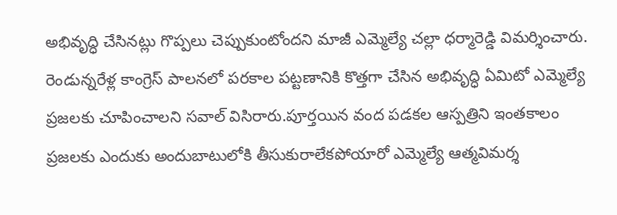అభివృద్ధి చేసినట్లు గొప్పలు చెప్పుకుంటోందని మాజీ ఎమ్మెల్యే చల్లా ధర్మారెడ్డి విమర్శించారు. రెండున్నరేళ్ల కాంగ్రెస్‌ పాలనలో పరకాల పట్టణానికి కొత్తగా చేసిన అభివృద్ధి ఏమిటో ఎమ్మెల్యే ప్రజలకు చూపించాలని సవాల్‌ విసిరారు.పూర్తయిన వంద పడకల ఆస్పత్రిని ఇంతకాలం ప్రజలకు ఎందుకు అందుబాటులోకి తీసుకురాలేకపోయారో ఎమ్మెల్యే ఆత్మవిమర్శ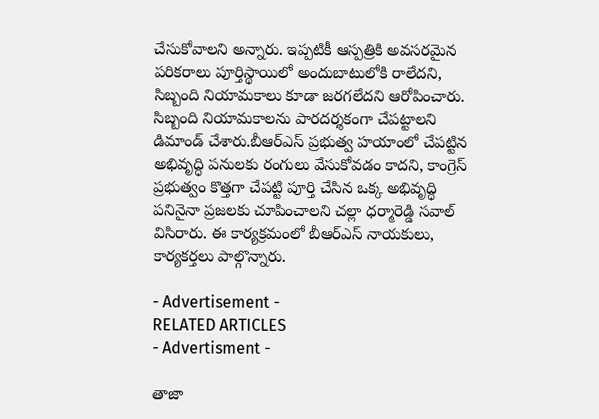చేసుకోవాలని అన్నారు. ఇప్పటికీ ఆస్పత్రికి అవసరమైన పరికరాలు పూర్తిస్థాయిలో అందుబాటులోకి రాలేదని, సిబ్బంది నియామకాలు కూడా జరగలేదని ఆరోపించారు. సిబ్బంది నియామకాలను పారదర్శకంగా చేపట్టాలని డిమాండ్‌ చేశారు.బీఆర్‌ఎస్‌ ప్రభుత్వ హయాంలో చేపట్టిన అభివృద్ధి పనులకు రంగులు వేసుకోవడం కాదని, కాంగ్రెస్‌ ప్రభుత్వం కొత్తగా చేపట్టి పూర్తి చేసిన ఒక్క అభివృద్ధి పనినైనా ప్రజలకు చూపించాలని చల్లా ధర్మారెడ్డి సవాల్‌ విసిరారు. ఈ కార్యక్రమంలో బీఆర్‌ఎస్‌ నాయకులు, కార్యకర్తలు పాల్గొన్నారు.

- Advertisement -
RELATED ARTICLES
- Advertisment -

తాజా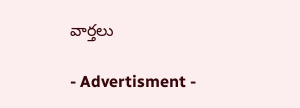వార్తలు

- Advertisment -